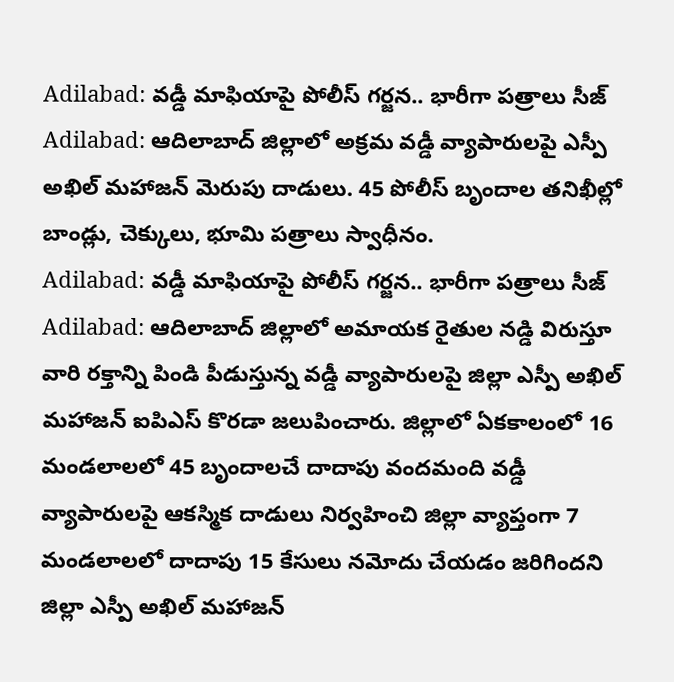Adilabad: వడ్డీ మాఫియాపై పోలీస్ గర్జన.. భారీగా పత్రాలు సీజ్
Adilabad: ఆదిలాబాద్ జిల్లాలో అక్రమ వడ్డీ వ్యాపారులపై ఎస్పీ అఖిల్ మహాజన్ మెరుపు దాడులు. 45 పోలీస్ బృందాల తనిఖీల్లో బాండ్లు, చెక్కులు, భూమి పత్రాలు స్వాధీనం.
Adilabad: వడ్డీ మాఫియాపై పోలీస్ గర్జన.. భారీగా పత్రాలు సీజ్
Adilabad: ఆదిలాబాద్ జిల్లాలో అమాయక రైతుల నడ్డి విరుస్తూ వారి రక్తాన్ని పిండి పీడుస్తున్న వడ్డీ వ్యాపారులపై జిల్లా ఎస్పీ అఖిల్ మహాజన్ ఐపిఎస్ కొరడా జలుపించారు. జిల్లాలో ఏకకాలంలో 16 మండలాలలో 45 బృందాలచే దాదాపు వందమంది వడ్డీ వ్యాపారులపై ఆకస్మిక దాడులు నిర్వహించి జిల్లా వ్యాప్తంగా 7 మండలాలలో దాదాపు 15 కేసులు నమోదు చేయడం జరిగిందని జిల్లా ఎస్పీ అఖిల్ మహాజన్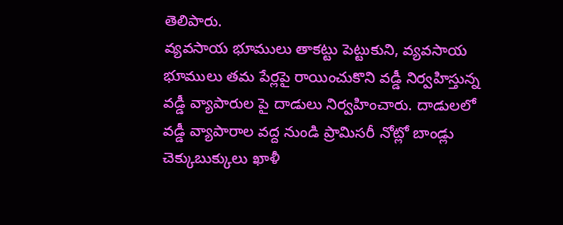తెలిపారు.
వ్యవసాయ భూములు తాకట్టు పెట్టుకుని, వ్యవసాయ భూములు తమ పేర్లపై రాయించుకొని వడ్డీ నిర్వహిస్తున్న వడ్డీ వ్యాపారుల పై దాడులు నిర్వహించారు. దాడులలో వడ్డీ వ్యాపారాల వద్ద నుండి ప్రామిసరీ నోట్లో బాండ్లు చెక్కుబుక్కులు ఖాళీ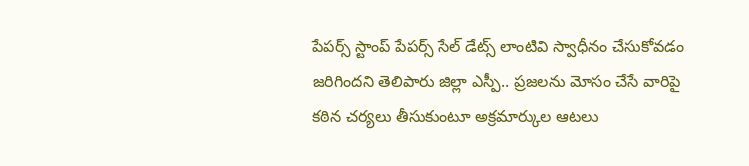పేపర్స్ స్టాంప్ పేపర్స్ సేల్ డేట్స్ లాంటివి స్వాధీనం చేసుకోవడం జరిగిందని తెలిపారు జిల్లా ఎస్పీ.. ప్రజలను మోసం చేసే వారిపై కఠిన చర్యలు తీసుకుంటూ అక్రమార్కుల ఆటలు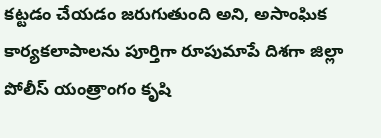కట్టడం చేయడం జరుగుతుంది అని, అసాంఘిక కార్యకలాపాలను పూర్తిగా రూపుమాపే దిశగా జిల్లా పోలీస్ యంత్రాంగం కృషి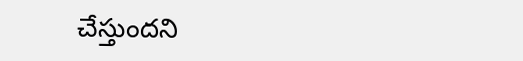చేస్తుందని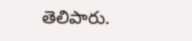తెలిపారు.